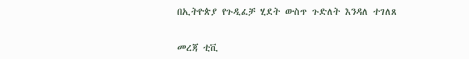በኢትዮጵያ የጉዲፈቻ ሂደት ውስጥ ጉድለት እንዳለ ተገለጸ


መረጃ ቲቪ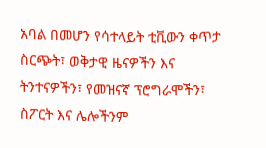አባል በመሆን የሳተላይት ቲቪውን ቀጥታ ስርጭት፣ ወቅታዊ ዜናዎችን እና ትንተናዎችን፣ የመዝናኛ ፕሮግራሞችን፣ ስፖርት እና ሌሎችንም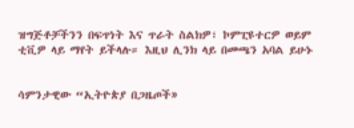ዝግጅቶቻችንን በፍጥነት እና ጥራት ስልክዎ፣ ኮምፒዩተርዎ ወይም ቲቪዎ ላይ ማየት ይችላሉ። እዚህ ሊንክ ላይ በመጫን አባል ይሁኑ


ሳምንታዊው “ኢትዮጵያ በጋዜጦች»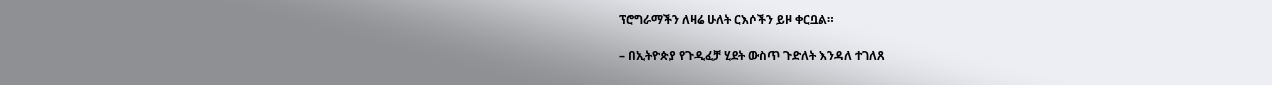ፕሮግራማችን ለዛሬ ሁለት ርእሶችን ይዞ ቀርቧል።

– በኢትዮጵያ የጉዲፈቻ ሂደት ውስጥ ጉድለት እንዳለ ተገለጸ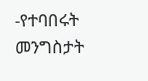-የተባበሩት መንግስታት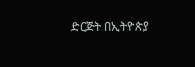ድርጅት በኢትዮጵያ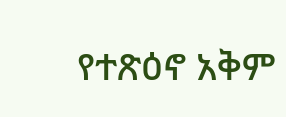የተጽዕኖ አቅም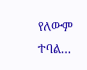የለውም ተባል…